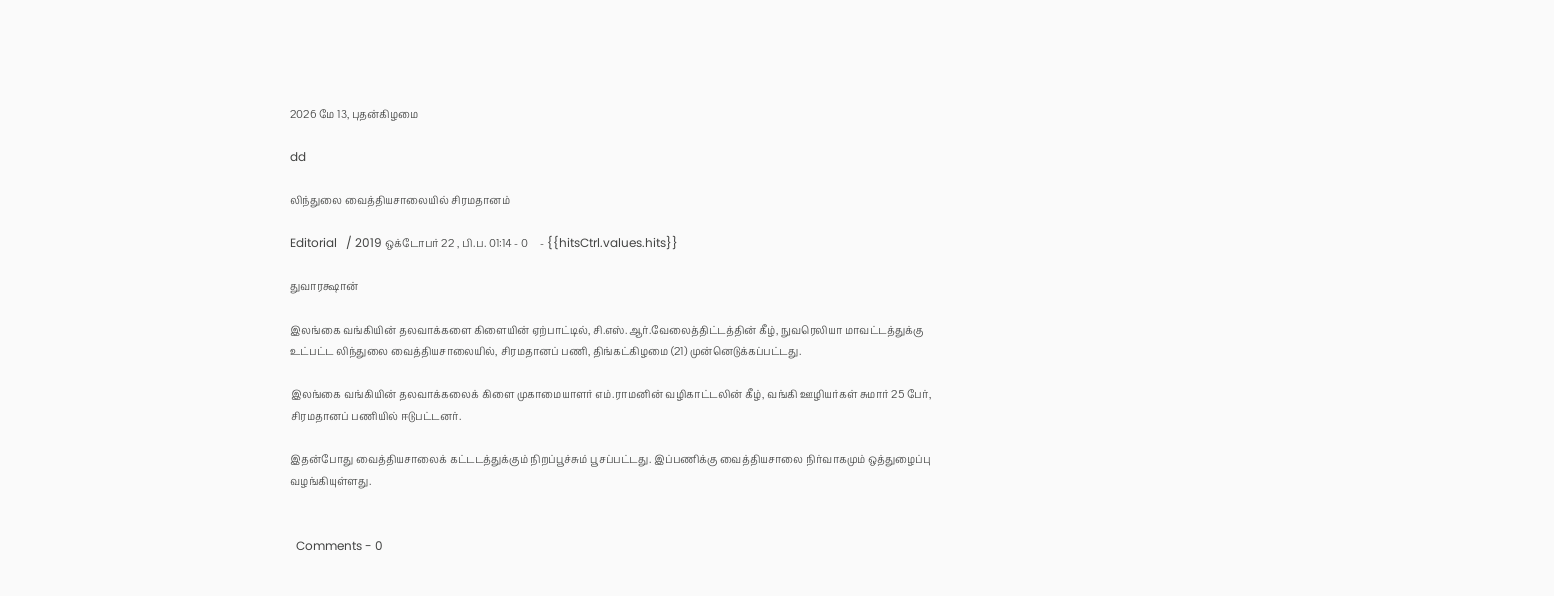2026 மே 13, புதன்கிழமை

dd

லிந்துலை வைத்தியசாலையில் சிரமதானம்

Editorial   / 2019 ஒக்டோபர் 22 , பி.ப. 01:14 - 0     - {{hitsCtrl.values.hits}}

துவாரக்ஷான்

இலங்கை வங்கியின் தலவாக்களை கிளையின் ஏற்பாட்டில், சி.எஸ்.ஆர்.வேலைத்திட்டத்தின் கீழ், நுவரெலியா மாவட்டத்துக்கு உட்பட்ட லிந்துலை வைத்தியசாலையில், சிரமதானப் பணி, திங்கட்கிழமை (21) முன்னெடுக்கப்பட்டது.

இலங்கை வங்கியின் தலவாக்கலைக் கிளை முகாமையாளர் எம்.ராமனின் வழிகாட்டலின் கீழ், வங்கி ஊழியர்கள் சுமார் 25 பேர், சிரமதானப் பணியில் ஈடுபட்டனர்.

இதன்போது வைத்தியசாலைக் கட்டடத்துக்கும் நிறப்பூச்சும் பூசப்பட்டது. இப்பணிக்கு வைத்தியசாலை நிர்வாகமும் ஒத்துழைப்பு வழங்கியுள்ளது.


  Comments - 0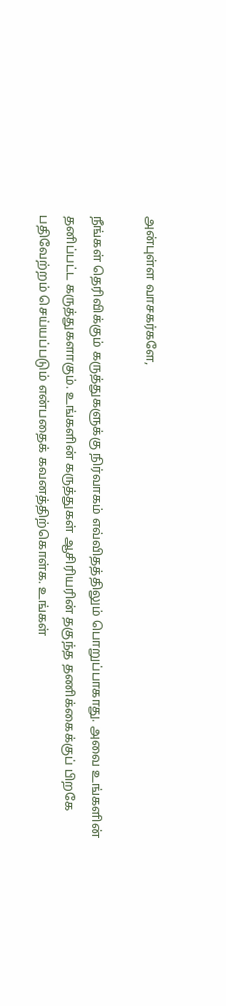அன்புள்ள வாசகர்களே,

நீங்கள் தெரிவிக்கும் கருத்துகளுக்கு நிர்வாகம் எவ்விதத்திலும் பொறுப்பாகாது. அவை உங்களின் தனிப்பட்ட கருத்துகளாகும். உங்களின் கருத்துகள் ஆசிரியரின் தகுந்த தணிக்கைக்குப் பிறகே பதிவேற்றம் செய்யப்படும் என்பதைக் கவனத்திற்கொள்க. உங்கள்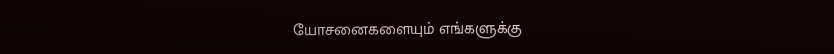யோசனைகளையும் எங்களுக்கு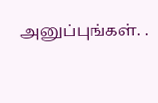அனுப்புங்கள். .